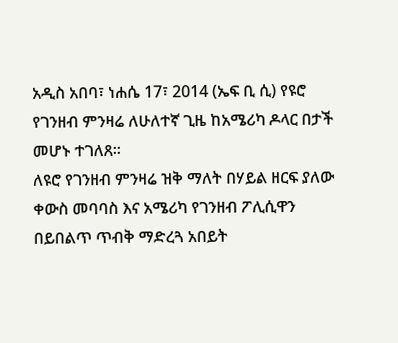አዲስ አበባ፣ ነሐሴ 17፣ 2014 (ኤፍ ቢ ሲ) የዩሮ የገንዘብ ምንዛሬ ለሁለተኛ ጊዜ ከአሜሪካ ዶላር በታች መሆኑ ተገለጸ፡፡
ለዩሮ የገንዘብ ምንዛሬ ዝቅ ማለት በሃይል ዘርፍ ያለው ቀውስ መባባስ እና አሜሪካ የገንዘብ ፖሊሲዋን በይበልጥ ጥብቅ ማድረጓ አበይት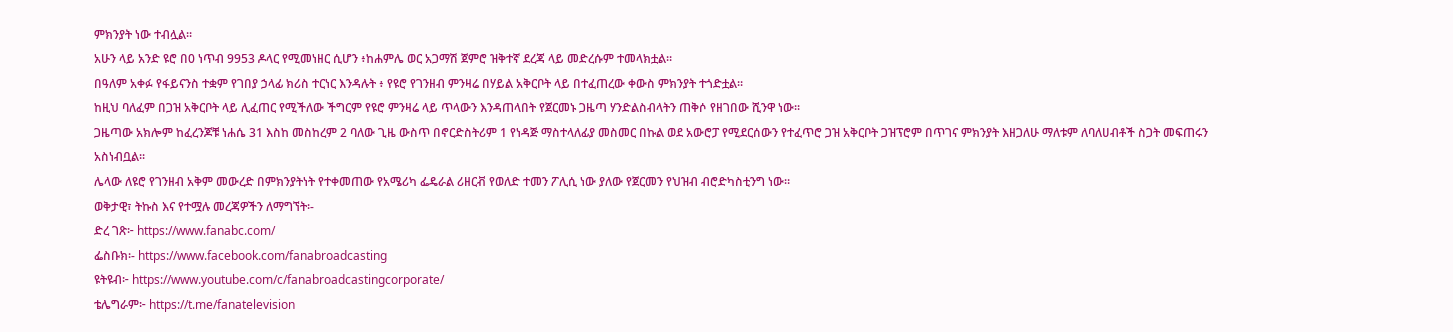ምክንያት ነው ተብሏል፡፡
አሁን ላይ አንድ ዩሮ በ0 ነጥብ 9953 ዶላር የሚመነዘር ሲሆን ፥ከሐምሌ ወር አጋማሽ ጀምሮ ዝቅተኛ ደረጃ ላይ መድረሱም ተመላክቷል።
በዓለም አቀፉ የፋይናንስ ተቋም የገበያ ኃላፊ ክሪስ ተርነር እንዳሉት ፥ የዩሮ የገንዘብ ምንዛሬ በሃይል አቅርቦት ላይ በተፈጠረው ቀውስ ምክንያት ተጎድቷል፡፡
ከዚህ ባለፈም በጋዝ አቅርቦት ላይ ሊፈጠር የሚችለው ችግርም የዩሮ ምንዛሬ ላይ ጥላውን እንዳጠላበት የጀርመኑ ጋዜጣ ሃንድልስብላትን ጠቅሶ የዘገበው ሺንዋ ነው፡፡
ጋዜጣው አክሎም ከፈረንጆቹ ነሐሴ 31 እስከ መስከረም 2 ባለው ጊዜ ውስጥ በኖርድስትሪም 1 የነዳጅ ማስተላለፊያ መስመር በኩል ወደ አውሮፓ የሚደርሰውን የተፈጥሮ ጋዝ አቅርቦት ጋዝፕሮም በጥገና ምክንያት እዘጋለሁ ማለቱም ለባለሀብቶች ስጋት መፍጠሩን አስነብቧል፡፡
ሌላው ለዩሮ የገንዘብ አቅም መውረድ በምክንያትነት የተቀመጠው የአሜሪካ ፌዴራል ሪዘርቭ የወለድ ተመን ፖሊሲ ነው ያለው የጀርመን የህዝብ ብሮድካስቲንግ ነው።
ወቅታዊ፣ ትኩስ እና የተሟሉ መረጃዎችን ለማግኘት፡-
ድረ ገጽ፦ https://www.fanabc.com/
ፌስቡክ፡- https://www.facebook.com/fanabroadcasting
ዩትዩብ፦ https://www.youtube.com/c/fanabroadcastingcorporate/
ቴሌግራም፦ https://t.me/fanatelevision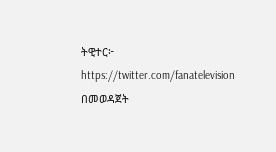ትዊተር፦ https://twitter.com/fanatelevision በመወዳጀት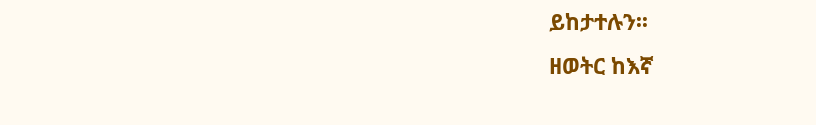ይከታተሉን፡፡
ዘወትር ከእኛ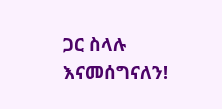ጋር ስላሉ እናመሰግናለን!